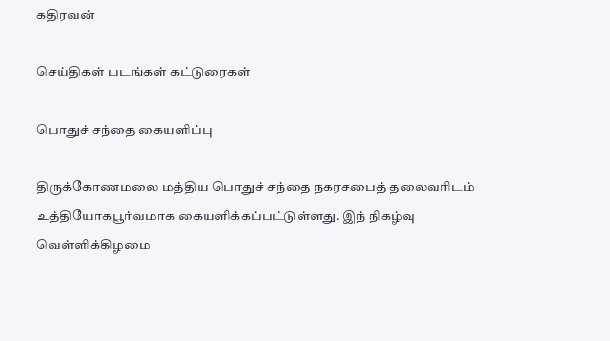கதிரவன்

செய்திகள் படங்கள் கட்டுரைகள்

பொதுச் சந்தை கையளிப்பு

திருக்கோணமலை மத்திய பொதுச் சந்தை நகரசபைத் தலைவரிடம் உத்தியோகபூர்வமாக கையளிக்கப்பட்டுள்ளது. இந் நிகழ்வு வெள்ளிக்கிழமை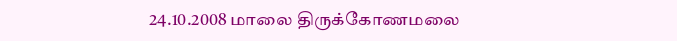24.10.2008 மாலை திருக்கோணமலை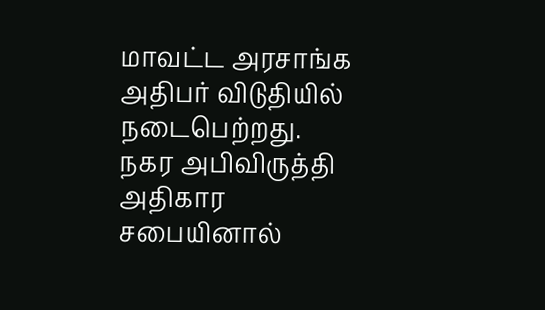மாவட்ட அரசாங்க அதிபர் விடுதியில்  நடைபெற்றது.
நகர அபிவிருத்தி அதிகார சபையினால்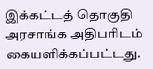இக்கட்டத் தொகுதி  அரசாங்க அதிபரிடம் கையளிக்கப்பட்டது.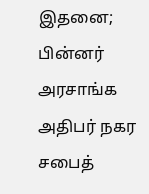இதனை; பின்னர் அரசாங்க அதிபர் நகர சபைத்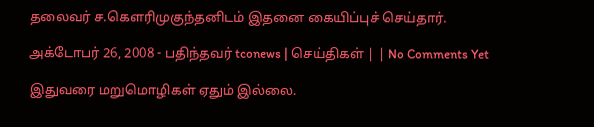தலைவர் ச.கௌரிமுகுந்தனிடம் இதனை கையிப்புச் செய்தார்.

அக்டோபர் 26, 2008 - பதிந்தவர் tconews | செய்திகள் | | No Comments Yet

இதுவரை மறுமொழிகள் ஏதும் இல்லை.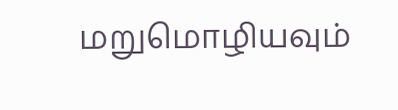மறுமொழியவும்